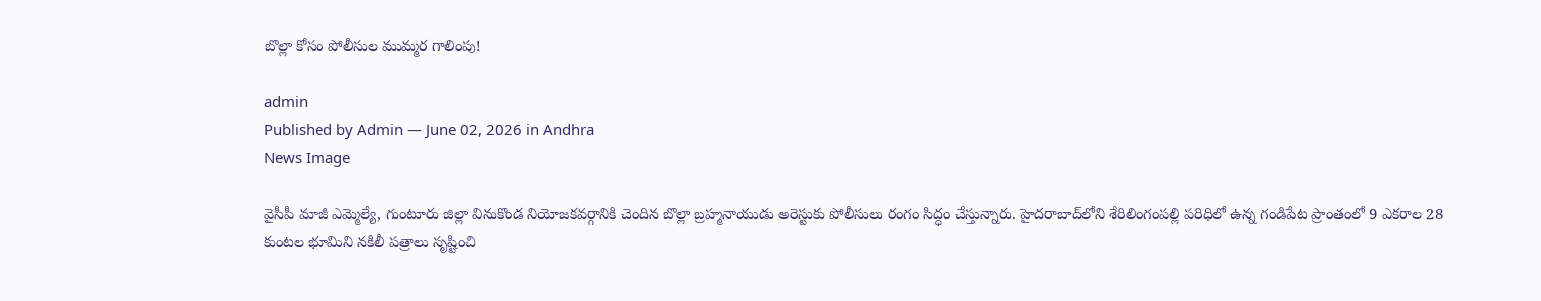బొల్లా కోసం పోలీసుల ముమ్మర గాలింపు!

admin
Published by Admin — June 02, 2026 in Andhra
News Image

వైసీపీ మాజీ ఎమ్మెల్యే, గుంటూరు జిల్లా వినుకొండ నియోజ‌క‌వ‌ర్గానికి చెందిన బొల్లా బ్ర‌హ్మ‌నాయుడు అరెస్టుకు పోలీసులు రంగం సిద్ధం చేస్తున్నారు. హైద‌రాబాద్‌లోని శేరిలింగంప‌ల్లి ప‌రిధిలో ఉన్న గండిపేట ప్రాంతంలో 9 ఎక‌రాల 28 కుంటల భూమిని న‌కిలీ ప‌త్రాలు సృష్టించి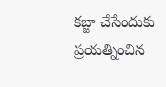క‌బ్జా చేసేందుకు ప్ర‌య‌త్నించిన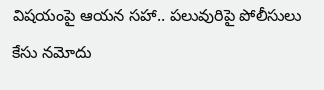విష‌యంపై ఆయ‌న స‌హా.. ప‌లువురిపై పోలీసులు కేసు న‌మోదు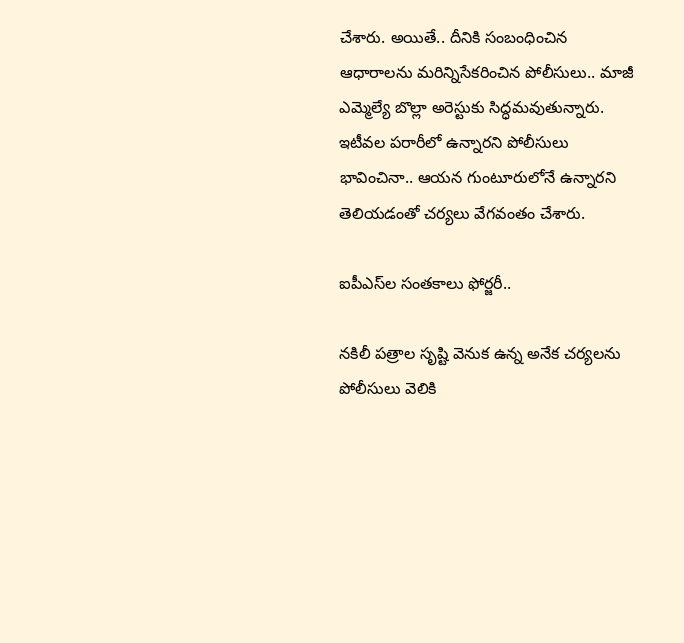చేశారు. అయితే.. దీనికి సంబంధించిన ఆధారాలను మ‌రిన్నిసేక‌రించిన పోలీసులు.. మాజీ ఎమ్మెల్యే బొల్లా అరెస్టుకు సిద్ధ‌మ‌వుతున్నారు. ఇటీవ‌ల ప‌రారీలో ఉన్నార‌ని పోలీసులు భావించినా.. ఆయ‌న గుంటూరులోనే ఉన్నార‌ని తెలియ‌డంతో చ‌ర్య‌లు వేగవంతం చేశారు.

ఐపీఎస్‌ల సంత‌కాలు ఫోర్జ‌రీ..

న‌కిలీ ప‌త్రాల సృష్టి వెనుక ఉన్న అనేక చ‌ర్య‌ల‌ను పోలీసులు వెలికి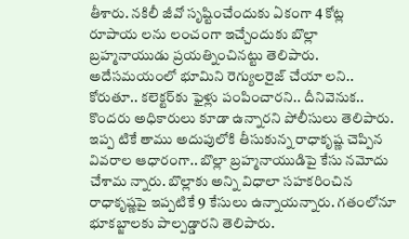తీశారు. న‌కిలీ జీవో సృష్టించేందుకు ఏకంగా 4 కోట్ల రూపాయ ల‌ను లంచంగా ఇచ్చేందుకు బొల్లా బ్ర‌హ్మ‌నాయుడు ప్ర‌య‌త్నించిన‌ట్టు తెలిపారు. అదేస‌మ‌యంలో భూమిని రెగ్యుల‌రైజ్ చేయా లని.. కోరుతూ.. క‌లెక్ట‌ర్‌కు ఫైళ్లు పంపించార‌ని.. దీనివెనుక‌.. కొంద‌రు అధికారులు కూడా ఉన్నార‌ని పోలీసులు తెలిపారు. ఇప్ప టికే తాము అదుపులోకి తీసుకున్న రాధాకృష్ణ చెప్పిన వివ‌రాల ఆధారంగా.. బొల్లా బ్ర‌హ్మ‌నాయుడిపై కేసు న‌మోదు చేశామ న్నారు. బొల్లాకు అన్ని విధాలా స‌హ‌క‌రించిన రాధాకృష్ణ‌పై ఇప్ప‌టికే 9 కేసులు ఉన్నాయ‌న్నారు. గ‌తంలోనూ భూక‌బ్జాల‌కు పాల్ప‌డ్డార‌ని తెలిపారు.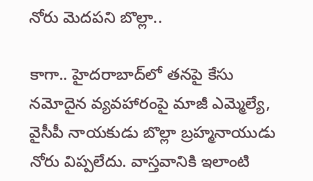నోరు మెద‌ప‌ని బొల్లా..

కాగా.. హైద‌రాబాద్‌లో త‌న‌పై కేసు న‌మోదైన వ్య‌వ‌హారంపై మాజీ ఎమ్మెల్యే, వైసీపీ నాయ‌కుడు బొల్లా బ్ర‌హ్మ‌నాయుడు నోరు విప్ప‌లేదు. వాస్త‌వానికి ఇలాంటి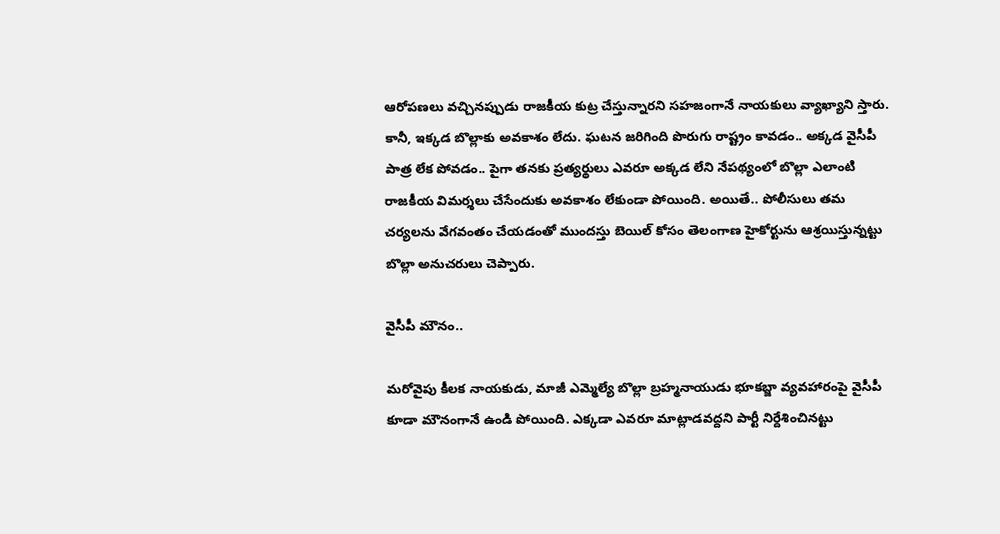ఆరోప‌ణ‌లు వ‌చ్చిన‌ప్పుడు రాజ‌కీయ కుట్ర చేస్తున్నార‌ని స‌హ‌జంగానే నాయ‌కులు వ్యాఖ్యాని స్తారు. కానీ, ఇక్క‌డ బొల్లాకు అవ‌కాశం లేదు. ఘ‌ట‌న జ‌రిగింది పొరుగు రాష్ట్రం కావ‌డం.. అక్క‌డ వైసీపీ పాత్ర లేక పోవ‌డం.. పైగా త‌న‌కు ప్ర‌త్య‌ర్థులు ఎవ‌రూ అక్క‌డ లేని నేప‌థ్యంలో బొల్లా ఎలాంటి రాజ‌కీయ విమ‌ర్శ‌లు చేసేందుకు అవ‌కాశం లేకుండా పోయింది. అయితే.. పోలీసులు త‌మ చ‌ర్య‌ల‌ను వేగ‌వంతం చేయ‌డంతో ముంద‌స్తు బెయిల్ కోసం తెలంగాణ హైకోర్టును ఆశ్ర‌యిస్తున్న‌ట్టు బొల్లా అనుచ‌రులు చెప్పారు.

వైసీపీ మౌనం..

మ‌రోవైపు కీల‌క నాయ‌కుడు, మాజీ ఎమ్మెల్యే బొల్లా బ్ర‌హ్మ‌నాయుడు భూక‌బ్జా వ్య‌వ‌హారంపై వైసీపీ కూడా మౌనంగానే ఉండి పోయింది. ఎక్క‌డా ఎవ‌రూ మాట్లాడ‌వ‌ద్ద‌ని పార్టీ నిర్దేశించిన‌ట్టు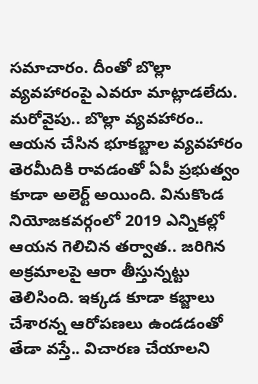స‌మాచారం. దీంతో బొల్లా వ్య‌వ‌హారంపై ఎవ‌రూ మాట్లాడ‌లేదు. మ‌రోవైపు.. బొల్లా వ్య‌వ‌హారం.. ఆయ‌న చేసిన భూక‌బ్జాల వ్య‌వ‌హారం తెర‌మీదికి రావ‌డంతో ఏపీ ప్ర‌భుత్వం కూడా అలెర్ట్ అయింది. వినుకొండ నియోజ‌క‌వ‌ర్గంలో 2019 ఎన్నిక‌ల్లో ఆయ‌న గెలిచిన త‌ర్వాత‌.. జ‌రిగిన అక్ర‌మాల‌పై ఆరా తీస్తున్న‌ట్టు తెలిసింది. ఇక్క‌డ కూడా క‌బ్జాలు చేశార‌న్న ఆరోప‌ణ‌లు ఉండ‌డంతో తేడా వ‌స్తే.. విచార‌ణ చేయాల‌ని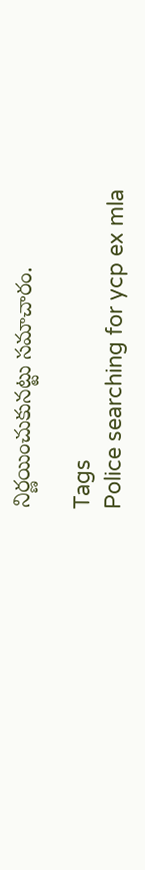నిర్ణ‌యించుకున‌ట్టు స‌మాచారం.

Tags
Police searching for ycp ex mla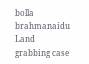bolla brahmanaidu Land grabbing case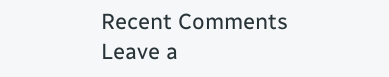Recent Comments
Leave a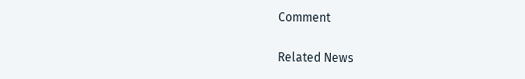Comment

Related News